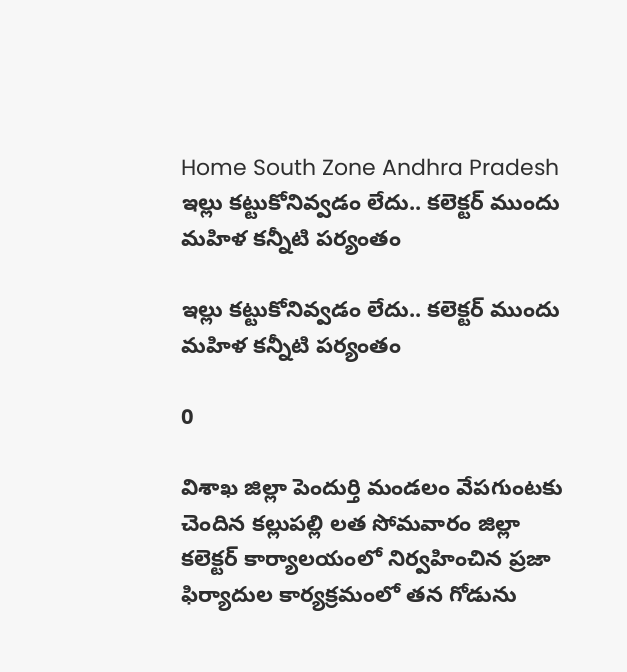Home South Zone Andhra Pradesh ఇల్లు కట్టుకోనివ్వడం లేదు.. కలెక్టర్ ముందు మహిళ కన్నీటి పర్యంతం

ఇల్లు కట్టుకోనివ్వడం లేదు.. కలెక్టర్ ముందు మహిళ కన్నీటి పర్యంతం

0

విశాఖ జిల్లా పెందుర్తి మండలం వేపగుంటకు చెందిన కల్లుపల్లి లత సోమవారం జిల్లా కలెక్టర్ కార్యాలయంలో నిర్వహించిన ప్రజా ఫిర్యాదుల కార్యక్రమంలో తన గోడును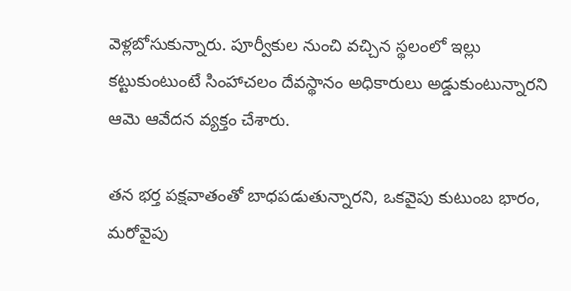వెళ్లబోసుకున్నారు. పూర్వీకుల నుంచి వచ్చిన స్థలంలో ఇల్లు కట్టుకుంటుంటే సింహాచలం దేవస్థానం అధికారులు అడ్డుకుంటున్నారని ఆమె ఆవేదన వ్యక్తం చేశారు.

తన భర్త పక్షవాతంతో బాధపడుతున్నారని, ఒకవైపు కుటుంబ భారం, మరోవైపు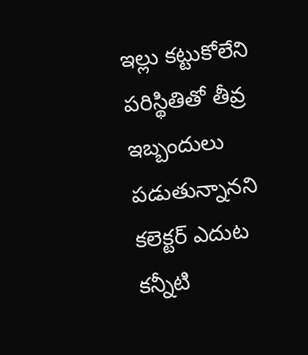ఇల్లు కట్టుకోలేని పరిస్థితితో తీవ్ర ఇబ్బందులు పడుతున్నానని కలెక్టర్ ఎదుట కన్నీటి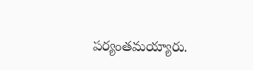పర్యంతమయ్యారు.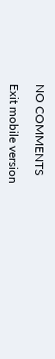NO COMMENTS

Exit mobile version